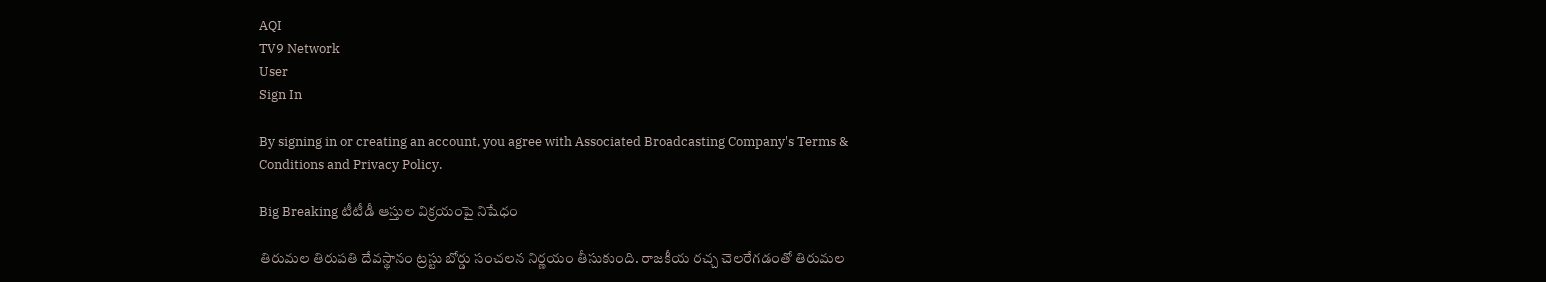AQI
TV9 Network
User
Sign In

By signing in or creating an account, you agree with Associated Broadcasting Company's Terms & Conditions and Privacy Policy.

Big Breaking టీటీడీ ఆస్తుల విక్రయంపై నిషేధం

తిరుమల తిరుపతి దేవస్థానం ట్రస్టు బోర్డు సంచలన నిర్ణయం తీసుకుంది. రాజకీయ రచ్చ చెలరేగడంతో తిరుమల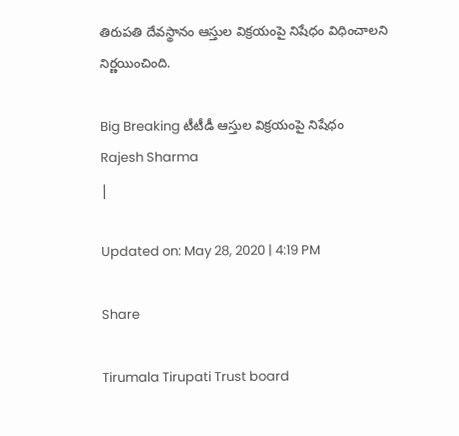తిరుపతి దేవస్థానం ఆస్తుల విక్రయంపై నిషేధం విధించాలని నిర్ణయించింది.

Big Breaking టీటీడీ ఆస్తుల విక్రయంపై నిషేధం
Rajesh Sharma
|

Updated on: May 28, 2020 | 4:19 PM

Share

Tirumala Tirupati Trust board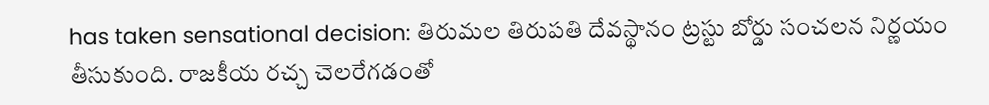has taken sensational decision: తిరుమల తిరుపతి దేవస్థానం ట్రస్టు బోర్డు సంచలన నిర్ణయం తీసుకుంది. రాజకీయ రచ్చ చెలరేగడంతో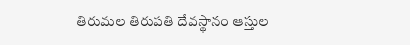తిరుమల తిరుపతి దేవస్థానం ఆస్తుల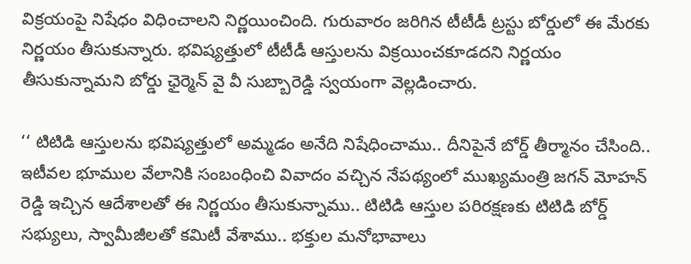విక్రయంపై నిషేధం విధించాలని నిర్ణయించింది. గురువారం జరిగిన టీటీడీ ట్రస్టు బోర్డులో ఈ మేరకు నిర్ణయం తీసుకున్నారు. భవిష్యత్తులో టీటీడీ ఆస్తులను విక్రయించకూడదని నిర్ణయం తీసుకున్నామని బోర్డు ఛైర్మెన్ వై వీ సుబ్బారెడ్డి స్వయంగా వెల్లడించారు.

‘‘ టిటిడి ఆస్తులను భవిష్యత్తులో అమ్మడం అనేది నిషేధించాము.. దీనిపైనే బోర్డ్ తీర్మానం చేసింది.. ఇటీవల భూముల వేలానికి సంబంధించి వివాదం వచ్చిన నేపథ్యంలో ముఖ్యమంత్రి జగన్ మోహన్ రెడ్డి ఇచ్చిన ఆదేశాలతో ఈ నిర్ణయం తీసుకున్నాము.. టిటిడి ఆస్తుల పరిరక్షణకు టిటిడి బోర్డ్ సభ్యులు, స్వామీజీలతో కమిటీ వేశాము.. భక్తుల మనోభావాలు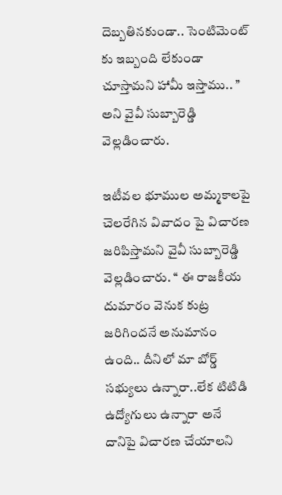దెబ్బతినకుండా.. సెంటిమెంట్ కు ఇబ్బంది లేకుండా చూస్తామని హామీ ఇస్తాము.. ’’ అని వైవీ సుబ్బారెడ్డి వెల్లడించారు.

ఇటీవల భూముల అమ్మకాలపై చెలరేగిన వివాదం పై విచారణ జరిపిస్తామని వైవీ సుబ్బారెడ్డి వెల్లడించారు. ‘‘ ఈ రాజకీయ దుమారం వెనుక కుట్ర జరిగిందనే అనుమానం ఉంది.. దీనిలో మా బోర్డ్ సభ్యులు ఉన్నారా..లేక టిటిడి ఉద్యోగులు ఉన్నారా అనే దానిపై విచారణ చేయాలని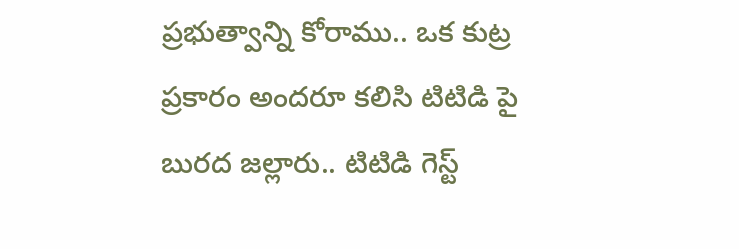ప్రభుత్వాన్ని కోరాము.. ఒక కుట్ర ప్రకారం అందరూ కలిసి టిటిడి పై బురద జల్లారు.. టిటిడి గెస్ట్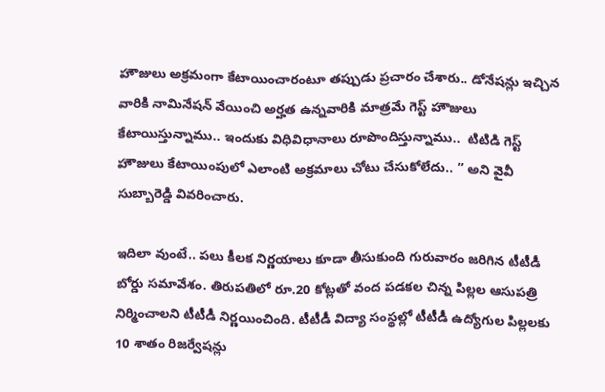హౌజులు అక్రమంగా కేటాయించారంటూ తప్పుడు ప్రచారం చేశారు.. డోనేషన్లు ఇచ్చిన వారికి నామినేషన్ వేయించి అర్హత ఉన్నవారికి మాత్రమే గెస్ట్ హౌజులు కేటాయిస్తున్నాము.. ఇందుకు విధివిధానాలు రూపొందిస్తున్నాము..  టిటిడి గెస్ట్ హౌజులు కేటాయింపులో ఎలాంటి అక్రమాలు చోటు చేసుకోలేదు.. ’’ అని వైవీ సుబ్బారెడ్డి వివరించారు.

ఇదిలా వుంటే.. పలు కీలక నిర్ణయాలు కూడా తీసుకుంది గురువారం జరిగిన టీటీడీ బోర్డు సమావేశం. తిరుపతిలో రూ.20 కోట్లతో వంద పడకల చిన్న పిల్లల ఆసుపత్రి నిర్మించాలని టీటీడీ నిర్ణయించింది. టీటీడీ విద్యా సంస్థల్లో టీటీడీ ఉద్యోగుల పిల్లలకు 10 శాతం రిజర్వేషన్లు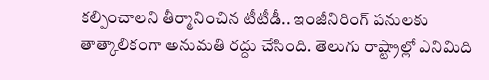కల్పించాలని తీర్మానించిన టీటీడీ.. ఇంజీనిరింగ్ పనులకు తాత్కాలికంగా అనుమతి రద్దు చేసింది. తెలుగు రాష్ట్రాల్లో ఎనిమిది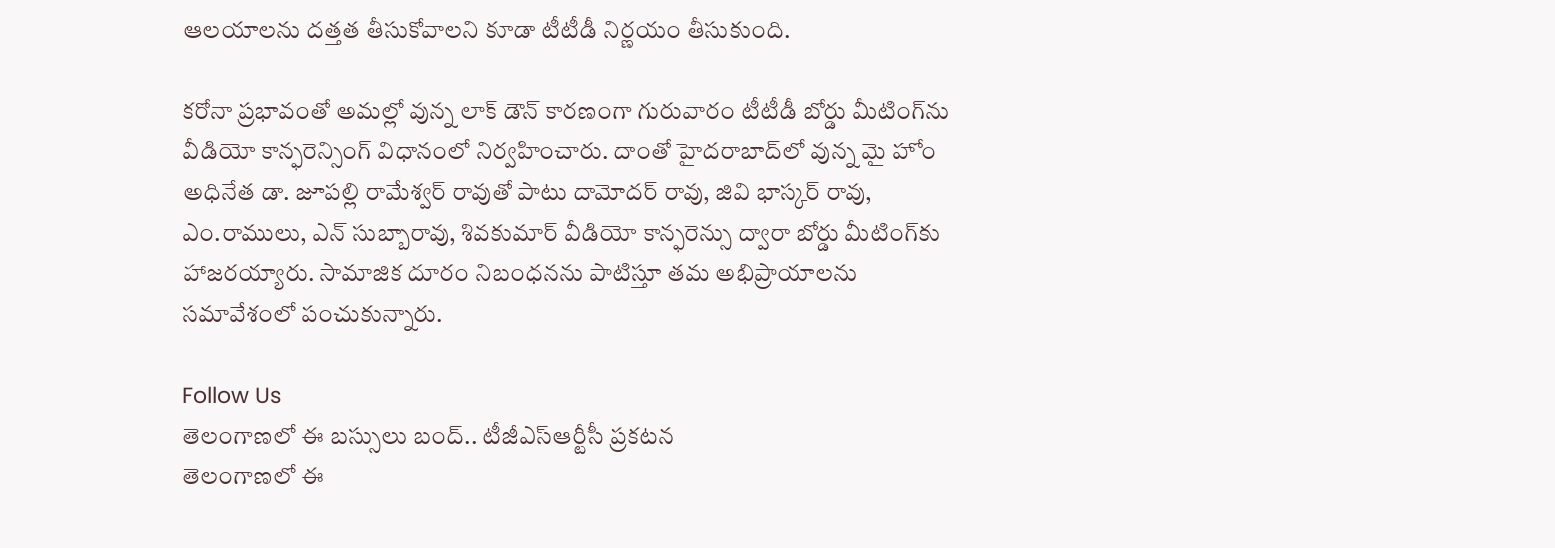ఆలయాలను దత్తత తీసుకోవాలని కూడా టీటీడీ నిర్ణయం తీసుకుంది.

కరోనా ప్రభావంతో అమల్లో వున్న లాక్ డౌన్ కారణంగా గురువారం టీటీడీ బోర్డు మీటింగ్‌ను వీడియో కాన్ఫరెన్సింగ్ విధానంలో నిర్వహించారు. దాంతో హైదరాబాద్‌లో వున్న మై హోం అధినేత డా. జూపల్లి రామేశ్వర్ రావుతో పాటు దామోదర్ రావు, జివి భాస్కర్ రావు, ఎం.రాములు, ఎన్ సుబ్బారావు, శివకుమార్ వీడియో కాన్ఫరెన్సు ద్వారా బోర్డు మీటింగ్‌కు హాజరయ్యారు. సామాజిక దూరం నిబంధనను పాటిస్తూ తమ అభిప్రాయాలను సమావేశంలో పంచుకున్నారు.

Follow Us
తెలంగాణలో ఈ బస్సులు బంద్.. టీజీఎస్‌ఆర్టీసీ ప్రకటన
తెలంగాణలో ఈ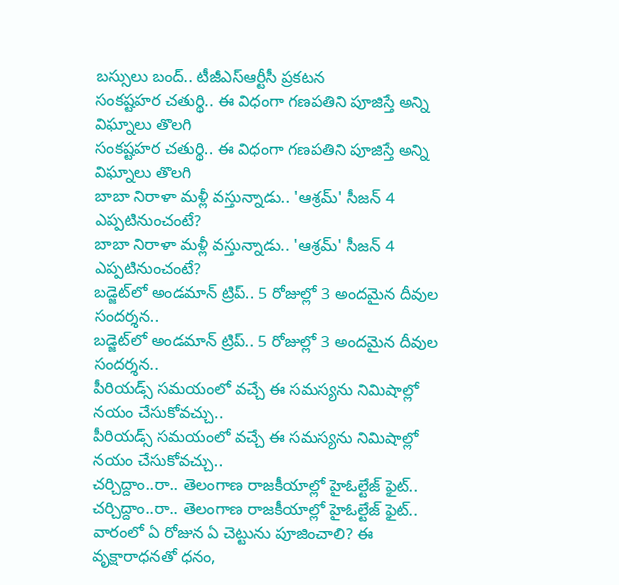బస్సులు బంద్.. టీజీఎస్‌ఆర్టీసీ ప్రకటన
సంకష్టహర చతుర్థి.. ఈ విధంగా గణపతిని పూజిస్తే అన్ని విఘ్నాలు తొలగి
సంకష్టహర చతుర్థి.. ఈ విధంగా గణపతిని పూజిస్తే అన్ని విఘ్నాలు తొలగి
బాబా నిరాళా మళ్లీ వస్తున్నాడు.. 'ఆశ్రమ్' సీజన్ 4 ఎప్పటినుంచంటే?
బాబా నిరాళా మళ్లీ వస్తున్నాడు.. 'ఆశ్రమ్' సీజన్ 4 ఎప్పటినుంచంటే?
బడ్జెట్‌లో అండమాన్ ట్రిప్.. 5 రోజుల్లో 3 అందమైన దీవుల సందర్శన..
బడ్జెట్‌లో అండమాన్ ట్రిప్.. 5 రోజుల్లో 3 అందమైన దీవుల సందర్శన..
పీరియడ్స్ సమయంలో వచ్చే ఈ సమస్యను నిమిషాల్లో నయం చేసుకోవచ్చు..
పీరియడ్స్ సమయంలో వచ్చే ఈ సమస్యను నిమిషాల్లో నయం చేసుకోవచ్చు..
చర్చిద్దాం..రా.. తెలంగాణ రాజకీయాల్లో హైఓల్టేజ్‌ ఫైట్‌..
చర్చిద్దాం..రా.. తెలంగాణ రాజకీయాల్లో హైఓల్టేజ్‌ ఫైట్‌..
వారంలో ఏ రోజున ఏ చెట్టును పూజించాలి? ఈ వృక్షారాధనతో ధనం,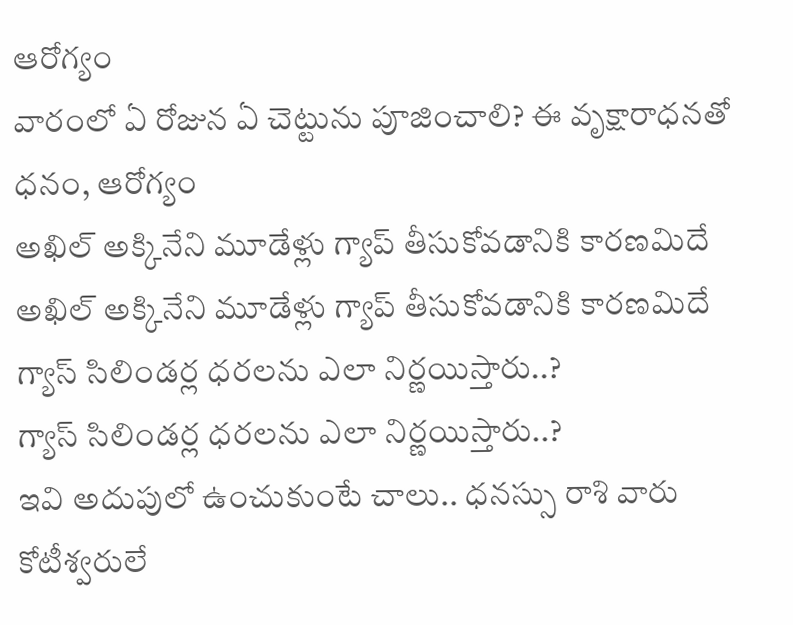ఆరోగ్యం
వారంలో ఏ రోజున ఏ చెట్టును పూజించాలి? ఈ వృక్షారాధనతో ధనం, ఆరోగ్యం
అఖిల్ అక్కినేని మూడేళ్లు గ్యాప్ తీసుకోవడానికి కారణమిదే
అఖిల్ అక్కినేని మూడేళ్లు గ్యాప్ తీసుకోవడానికి కారణమిదే
గ్యాస్ సిలిండర్ల ధరలను ఎలా నిర్ణయిస్తారు..?
గ్యాస్ సిలిండర్ల ధరలను ఎలా నిర్ణయిస్తారు..?
ఇవి అదుపులో ఉంచుకుంటే చాలు.. ధనస్సు రాశి వారు కోటీశ్వరులే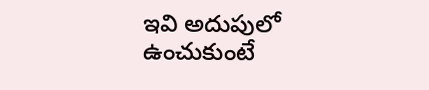ఇవి అదుపులో ఉంచుకుంటే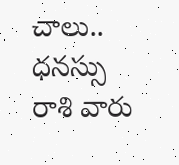చాలు.. ధనస్సు రాశి వారు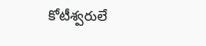కోటీశ్వరులే